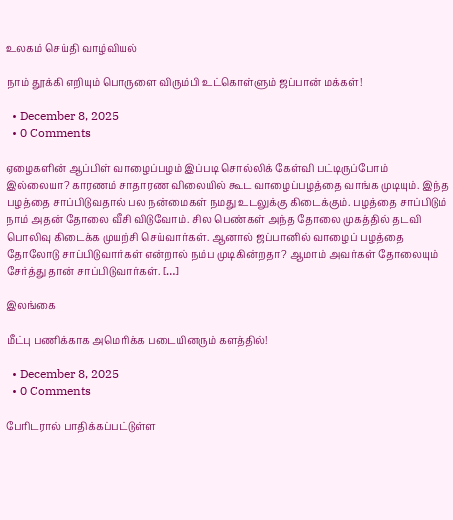உலகம் செய்தி வாழ்வியல்

நாம் தூக்கி எறியும் பொருளை விரும்பி உட்கொள்ளும் ஜப்பான் மக்கள்!

  • December 8, 2025
  • 0 Comments

ஏழைகளின் ஆப்பிள் வாழைப்பழம் இப்படி சொல்லிக் கேள்வி பட்டிருப்போம் இல்லையா? காரணம் சாதாரண விலையில் கூட வாழைப்பழத்தை வாங்க முடியும். இந்த பழத்தை சாப்பிடுவதால் பல நன்மைகள் நமது உடலுக்கு கிடைக்கும். பழத்தை சாப்பிடும் நாம் அதன் தோலை வீசி விடுவோம். சில பெண்கள் அந்த தோலை முகத்தில் தடவி பொலிவு கிடைக்க முயற்சி செய்வார்கள். ஆனால் ஜப்பானில் வாழைப் பழத்தை தோலோடு சாப்பிடுவார்கள் என்றால் நம்ப முடிகின்றதா? ஆமாம் அவர்கள் தோலையும் சேர்த்து தான் சாப்பிடுவார்கள். […]

இலங்கை

மீட்பு பணிக்காக அமெரிக்க படையினரும் களத்தில்!

  • December 8, 2025
  • 0 Comments

பேரிடரால் பாதிக்கப்பட்டுள்ள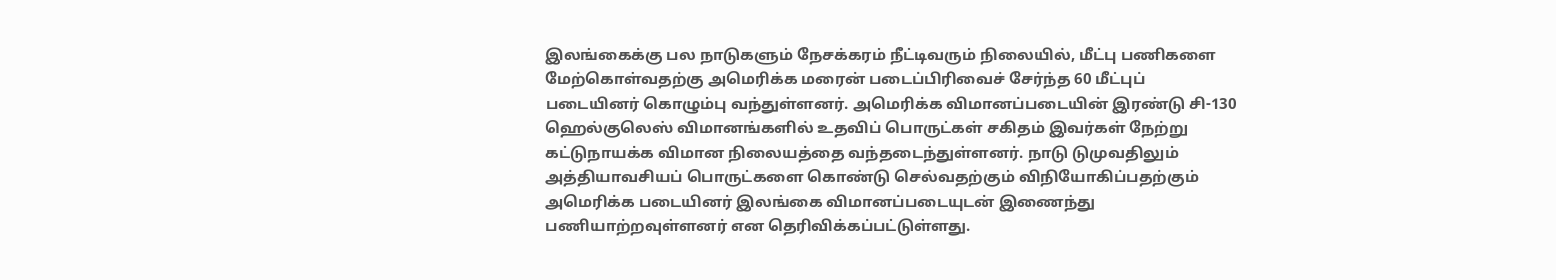இலங்கைக்கு பல நாடுகளும் நேசக்கரம் நீட்டிவரும் நிலையில், மீட்பு பணிகளை மேற்கொள்வதற்கு அமெரிக்க மரைன் படைப்பிரிவைச் சேர்ந்த 60 மீட்புப் படையினர் கொழும்பு வந்துள்ளனர். அமெரிக்க விமானப்படையின் இரண்டு சி-130 ஹெல்குலெஸ் விமானங்களில் உதவிப் பொருட்கள் சகிதம் இவர்கள் நேற்று கட்டுநாயக்க விமான நிலையத்தை வந்தடைந்துள்ளனர். நாடு டுமுவதிலும் அத்தியாவசியப் பொருட்களை கொண்டு செல்வதற்கும் விநியோகிப்பதற்கும் அமெரிக்க படையினர் இலங்கை விமானப்படையுடன் இணைந்து பணியாற்றவுள்ளனர் என தெரிவிக்கப்பட்டுள்ளது.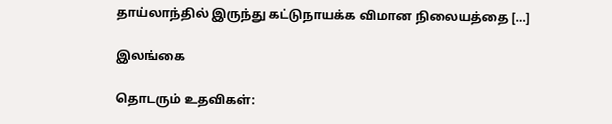தாய்லாந்தில் இருந்து கட்டுநாயக்க விமான நிலையத்தை […]

இலங்கை

தொடரும் உதவிகள்: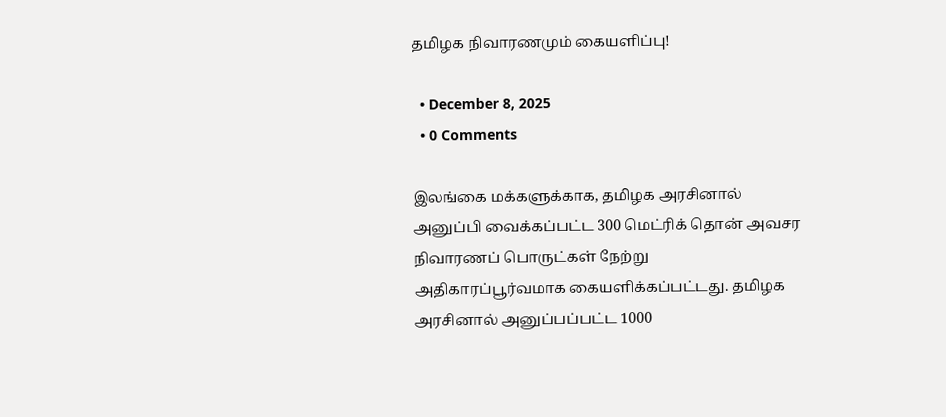தமிழக நிவாரணமும் கையளிப்பு!

  • December 8, 2025
  • 0 Comments

இலங்கை மக்களுக்காக, தமிழக அரசினால் அனுப்பி வைக்கப்பட்ட 300 மெட்ரிக் தொன் அவசர நிவாரணப் பொருட்கள் நேற்று அதிகாரப்பூர்வமாக கையளிக்கப்பட்டது. தமிழக அரசினால் அனுப்பப்பட்ட 1000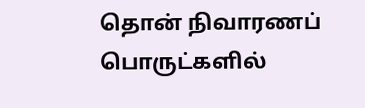தொன் நிவாரணப் பொருட்களில்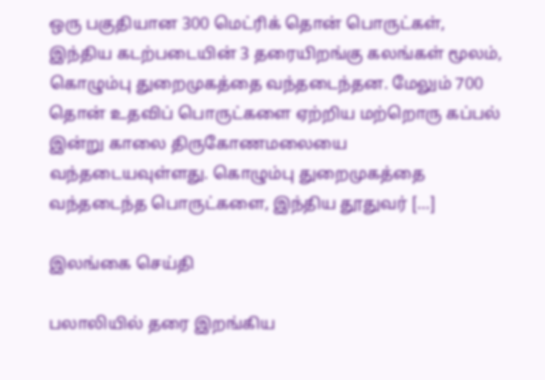ஒரு பகுதியான 300 மெட்ரிக் தொன் பொருட்கள், இந்திய கடற்படையின் 3 தரையிறங்கு கலங்கள் மூலம், கொழும்பு துறைமுகத்தை வந்தடைந்தன. மேலும் 700 தொன் உதவிப் பொருட்களை ஏற்றிய மற்றொரு கப்பல் இன்று காலை திருகோணமலையை வந்தடையவுள்ளது. கொழும்பு துறைமுகத்தை வந்தடைந்த பொருட்களை, இந்திய தூதுவர் […]

இலங்கை செய்தி

பலாலியில் தரை இறங்கிய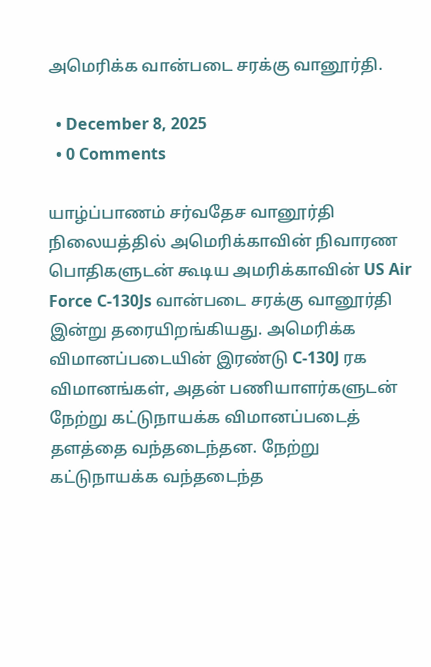அமெரிக்க வான்படை சரக்கு வானூர்தி.

  • December 8, 2025
  • 0 Comments

யாழ்ப்பாணம் சர்வதேச வானூர்தி நிலையத்தில் அமெரிக்காவின் நிவாரண பொதிகளுடன் கூடிய அமரிக்காவின் US Air Force C-130Js வான்படை சரக்கு வானூர்தி இன்று தரையிறங்கியது. அமெரிக்க விமானப்படையின் இரண்டு C-130J ரக விமானங்கள், அதன் பணியாளர்களுடன் நேற்று கட்டுநாயக்க விமானப்படைத் தளத்தை வந்தடைந்தன. நேற்று கட்டுநாயக்க வந்தடைந்த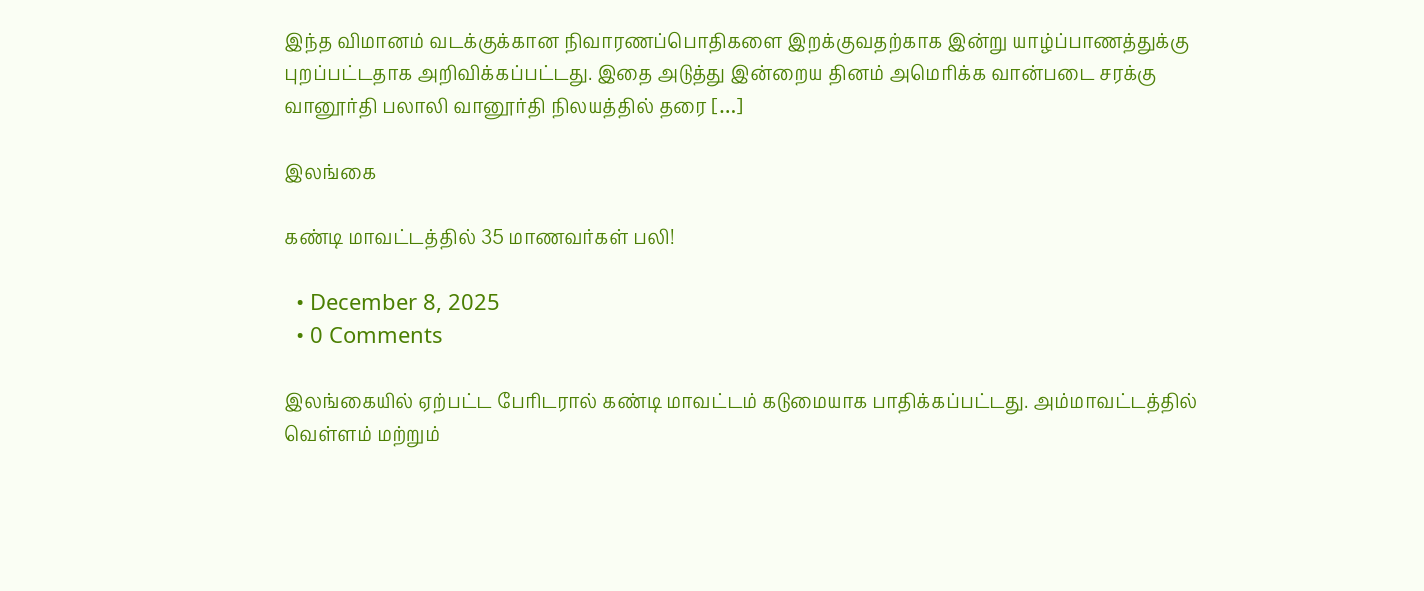இந்த விமானம் வடக்குக்கான நிவாரணப்பொதிகளை இறக்குவதற்காக இன்று யாழ்ப்பாணத்துக்கு புறப்பட்டதாக அறிவிக்கப்பட்டது. இதை அடுத்து இன்றைய தினம் அமெரிக்க வான்படை சரக்கு வானூர்தி பலாலி வானூர்தி நிலயத்தில் தரை […]

இலங்கை

கண்டி மாவட்டத்தில் 35 மாணவர்கள் பலி!

  • December 8, 2025
  • 0 Comments

இலங்கையில் ஏற்பட்ட பேரிடரால் கண்டி மாவட்டம் கடுமையாக பாதிக்கப்பட்டது. அம்மாவட்டத்தில் வெள்ளம் மற்றும்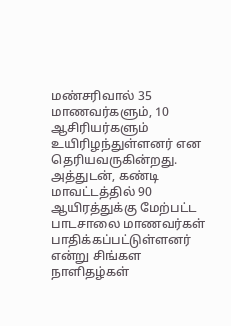மண்சரிவால் 35 மாணவர்களும், 10 ஆசிரியர்களும் உயிரிழந்துள்ளனர் என தெரியவருகின்றது. அத்துடன், கண்டி மாவட்டத்தில் 90 ஆயிரத்துக்கு மேற்பட்ட பாடசாலை மாணவர்கள் பாதிக்கப்பட்டுள்ளனர் என்று சிங்கள நாளிதழ்கள்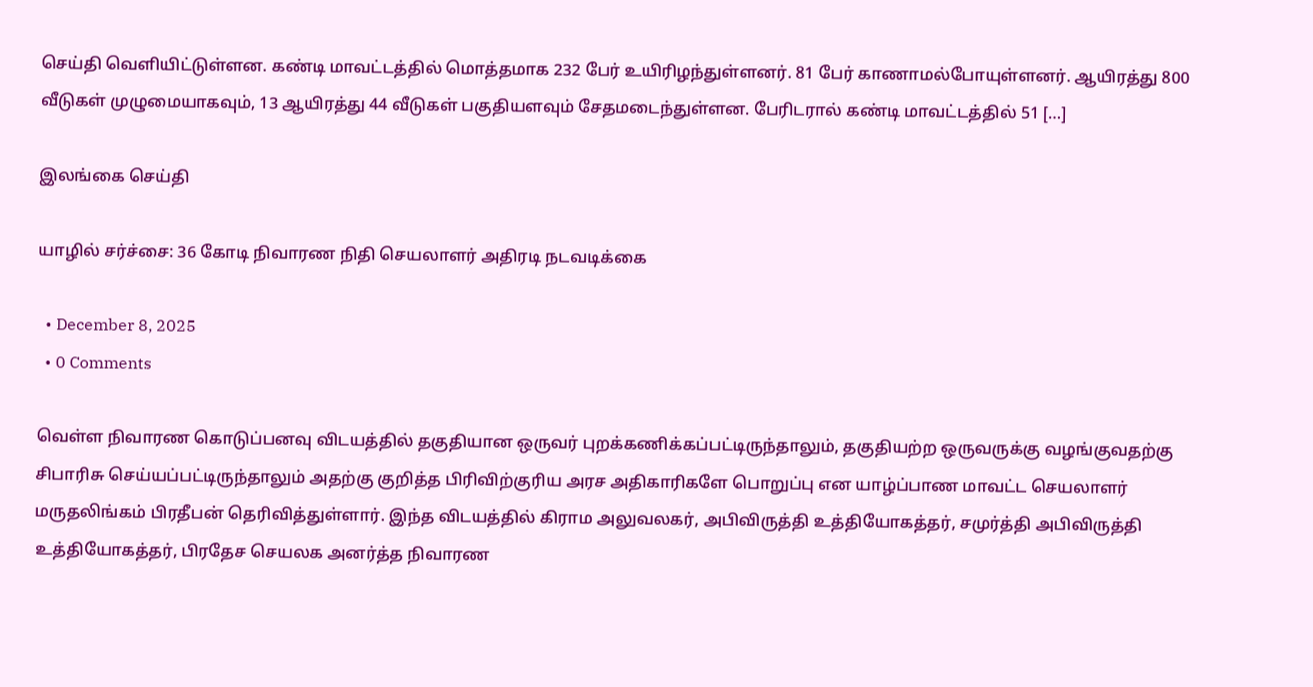செய்தி வெளியிட்டுள்ளன. கண்டி மாவட்டத்தில் மொத்தமாக 232 பேர் உயிரிழந்துள்ளனர். 81 பேர் காணாமல்போயுள்ளனர். ஆயிரத்து 800 வீடுகள் முழுமையாகவும், 13 ஆயிரத்து 44 வீடுகள் பகுதியளவும் சேதமடைந்துள்ளன. பேரிடரால் கண்டி மாவட்டத்தில் 51 […]

இலங்கை செய்தி

யாழில் சர்ச்சை: 36 கோடி நிவாரண நிதி செயலாளர் அதிரடி நடவடிக்கை

  • December 8, 2025
  • 0 Comments

வெள்ள நிவாரண கொடுப்பனவு விடயத்தில் தகுதியான ஒருவர் புறக்கணிக்கப்பட்டிருந்தாலும், தகுதியற்ற ஒருவருக்கு வழங்குவதற்கு சிபாரிசு செய்யப்பட்டிருந்தாலும் அதற்கு குறித்த பிரிவிற்குரிய அரச அதிகாரிகளே பொறுப்பு என யாழ்ப்பாண மாவட்ட செயலாளர் மருதலிங்கம் பிரதீபன் தெரிவித்துள்ளார். இந்த விடயத்தில் கிராம அலுவலகர், அபிவிருத்தி உத்தியோகத்தர், சமுர்த்தி அபிவிருத்தி உத்தியோகத்தர், பிரதேச செயலக அனர்த்த நிவாரண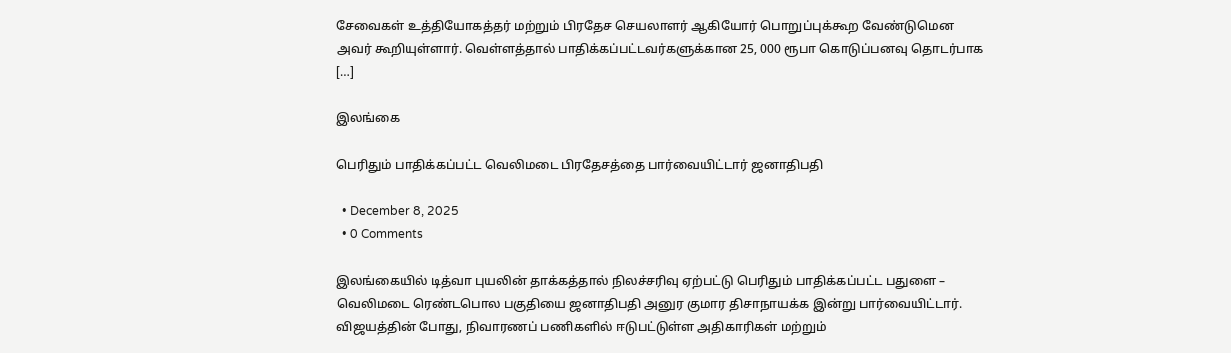சேவைகள் உத்தியோகத்தர் மற்றும் பிரதேச செயலாளர் ஆகியோர் பொறுப்புக்கூற வேண்டுமென அவர் கூறியுள்ளார். வெள்ளத்தால் பாதிக்கப்பட்டவர்களுக்கான 25, 000 ரூபா கொடுப்பனவு தொடர்பாக […]

இலங்கை

பெரிதும் பாதிக்கப்பட்ட வெலிமடை பிரதேசத்தை பார்வையிட்டார் ஜனாதிபதி

  • December 8, 2025
  • 0 Comments

இலங்கையில் டித்வா புயலின் தாக்கத்தால் நிலச்சரிவு ஏற்பட்டு பெரிதும் பாதிக்கப்பட்ட பதுளை – வெலிமடை ரெண்டபொல பகுதியை ஜனாதிபதி அனுர குமார திசாநாயக்க இன்று பார்வையிட்டார். விஜயத்தின் போது, நிவாரணப் பணிகளில் ஈடுபட்டுள்ள அதிகாரிகள் மற்றும்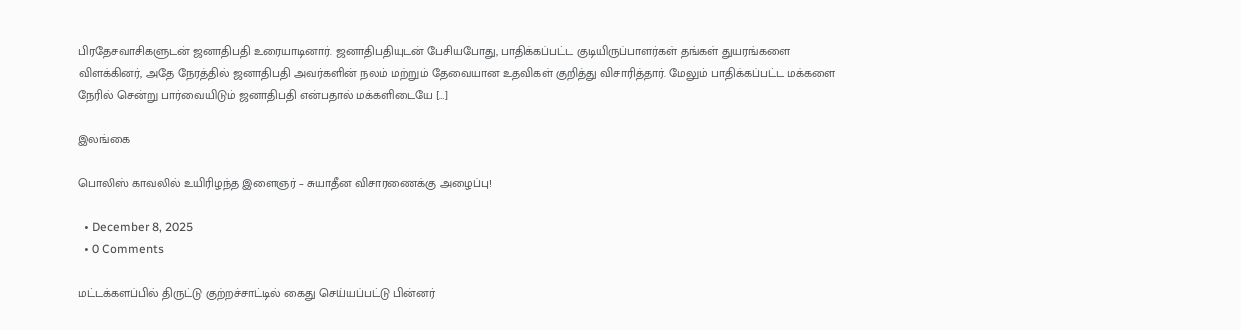பிரதேசவாசிகளுடன் ஜனாதிபதி உரையாடினார். ஜனாதிபதியுடன் பேசியபோது, பாதிக்கப்பட்ட குடியிருப்பாளர்கள் தங்கள் துயரங்களை விளக்கினர், அதே நேரத்தில் ஜனாதிபதி அவர்களின் நலம் மற்றும் தேவையான உதவிகள் குறித்து விசாரித்தார். மேலும் பாதிக்கப்பட்ட மக்களை நேரில் சென்று பார்வையிடும் ஜனாதிபதி என்பதால் மக்களிடையே […]

இலங்கை

பொலிஸ் காவலில் உயிரிழந்த இளைஞர் – சுயாதீன விசாரணைக்கு அழைப்பு!

  • December 8, 2025
  • 0 Comments

மட்டக்களப்பில் திருட்டு குற்றச்சாட்டில் கைது செய்யப்பட்டு பின்னர்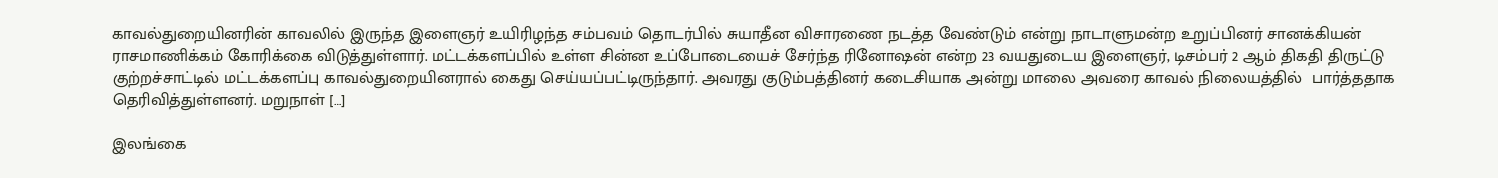காவல்துறையினரின் காவலில் இருந்த இளைஞர் உயிரிழந்த சம்பவம் தொடர்பில் சுயாதீன விசாரணை நடத்த வேண்டும் என்று நாடாளுமன்ற உறுப்பினர் சானக்கியன் ராசமாணிக்கம் கோரிக்கை விடுத்துள்ளார். மட்டக்களப்பில் உள்ள சின்ன உப்போடையைச் சேர்ந்த ரினோஷன் என்ற 23 வயதுடைய இளைஞர், டிசம்பர் 2 ஆம் திகதி திருட்டு குற்றச்சாட்டில் மட்டக்களப்பு காவல்துறையினரால் கைது செய்யப்பட்டிருந்தார். அவரது குடும்பத்தினர் கடைசியாக அன்று மாலை அவரை காவல் நிலையத்தில்  பார்த்ததாக தெரிவித்துள்ளனர். மறுநாள் […]

இலங்கை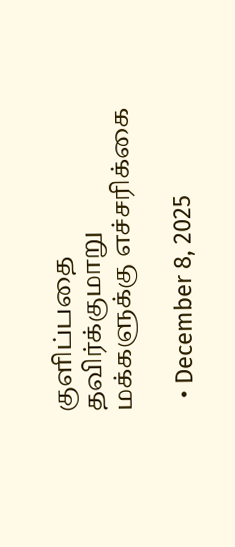குளிப்பதை தவிர்க்குமாறு மக்களுக்கு எச்சரிக்கை

  • December 8, 2025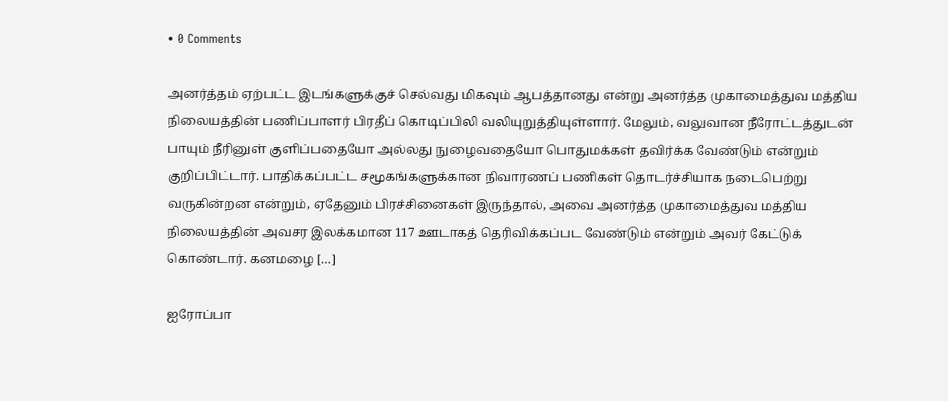• 0 Comments

அனர்த்தம் ஏற்பட்ட இடங்களுக்குச் செல்வது மிகவும் ஆபத்தானது என்று அனர்த்த முகாமைத்துவ மத்திய நிலையத்தின் பணிப்பாளர் பிரதீப் கொடிப்பிலி வலியுறுத்தியுள்ளார். மேலும், வலுவான நீரோட்டத்துடன் பாயும் நீரினுள் குளிப்பதையோ அல்லது நுழைவதையோ பொதுமக்கள் தவிர்க்க வேண்டும் என்றும் குறிப்பிட்டார். பாதிக்கப்பட்ட சமூகங்களுக்கான நிவாரணப் பணிகள் தொடர்ச்சியாக நடைபெற்று வருகின்றன என்றும், ஏதேனும் பிரச்சினைகள் இருந்தால், அவை அனர்த்த முகாமைத்துவ மத்திய நிலையத்தின் அவசர இலக்கமான 117 ஊடாகத் தெரிவிக்கப்பட வேண்டும் என்றும் அவர் கேட்டுக் கொண்டார். கனமழை […]

ஐரோப்பா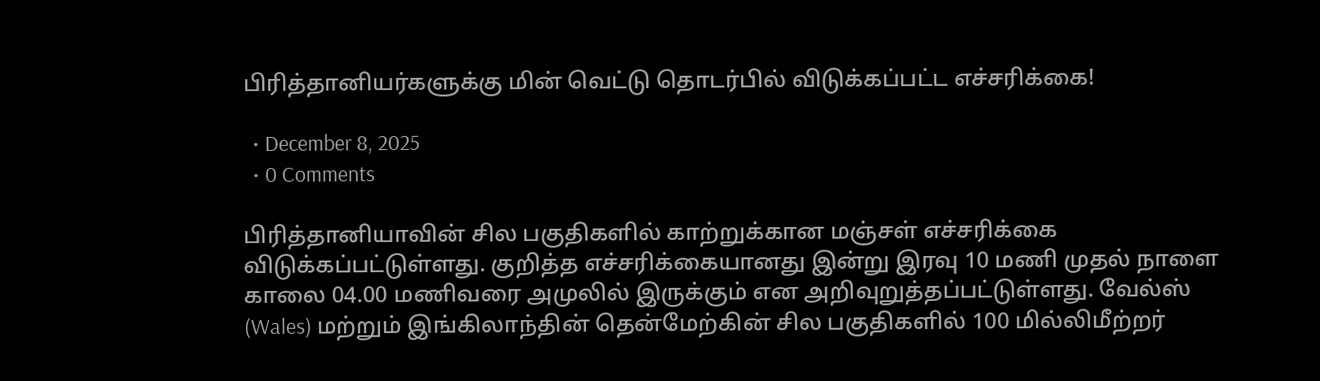பிரித்தானியர்களுக்கு மின் வெட்டு தொடர்பில் விடுக்கப்பட்ட எச்சரிக்கை!

  • December 8, 2025
  • 0 Comments

பிரித்தானியாவின் சில பகுதிகளில் காற்றுக்கான மஞ்சள் எச்சரிக்கை விடுக்கப்பட்டுள்ளது. குறித்த எச்சரிக்கையானது இன்று இரவு 10 மணி முதல் நாளை காலை 04.00 மணிவரை அமுலில் இருக்கும் என அறிவுறுத்தப்பட்டுள்ளது. வேல்ஸ் (Wales) மற்றும் இங்கிலாந்தின் தென்மேற்கின் சில பகுதிகளில் 100 மில்லிமீற்றர்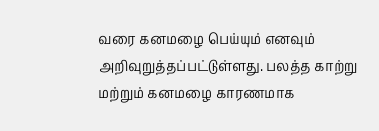வரை கனமழை பெய்யும் எனவும் அறிவுறுத்தப்பட்டுள்ளது. பலத்த காற்று மற்றும் கனமழை காரணமாக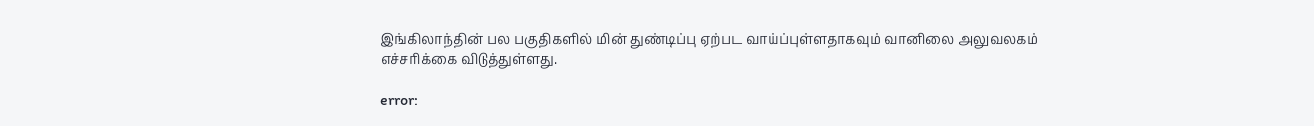இங்கிலாந்தின் பல பகுதிகளில் மின் துண்டிப்பு ஏற்பட வாய்ப்புள்ளதாகவும் வானிலை அலுவலகம் எச்சரிக்கை விடுத்துள்ளது.

error: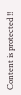Content is protected !!